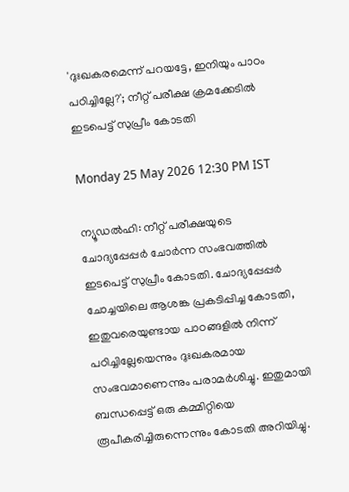'ദുഃഖകരമെന്ന് പറയട്ടേ, ഇനിയും പാഠം പഠിച്ചില്ലേ?'; നീറ്റ് പരീക്ഷ ക്രമക്കേടിൽ ഇടപെട്ട് സുപ്രീം കോടതി

Monday 25 May 2026 12:30 PM IST

ന്യൂഡൽഹി: നീറ്റ് പരീക്ഷയുടെ ചോദ്യപ്പേപ്പർ ചോർന്ന സംഭവത്തിൽ ഇടപെട്ട് സുപ്രീം കോടതി. ചോദ്യപ്പേപ്പർ ചോച്ചയിലെ ആശങ്ക പ്രകടിപ്പിച്ച കോടതി, ഇതുവരെയുണ്ടായ പാഠങ്ങളിൽ നിന്ന് പഠിച്ചില്ലേയെന്നും ദുഃഖകരമായ സംഭവമാണെന്നും പരാമർശിച്ചു. ഇതുമായി ബന്ധപ്പെട്ട് ഒരു കമ്മിറ്റിയെ രൂപീകരിച്ചിരുന്നെന്നും കോടതി അറിയിച്ചു.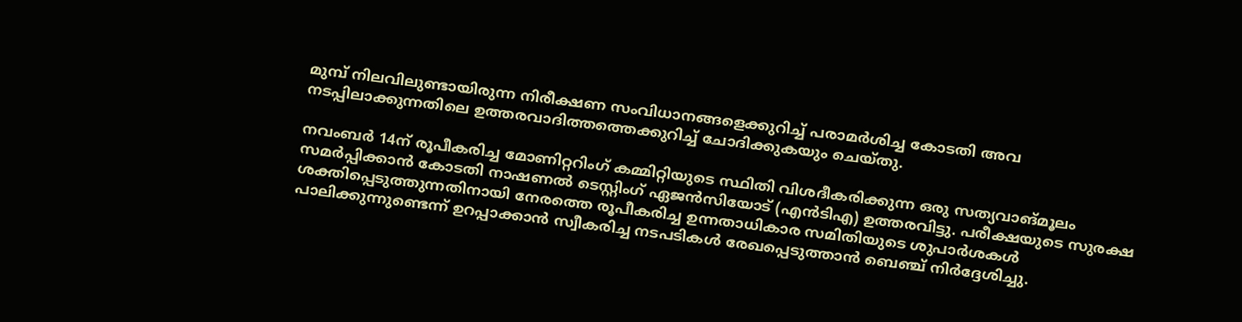മുമ്പ് നിലവിലുണ്ടായിരുന്ന നിരീക്ഷണ സംവിധാനങ്ങളെക്കുറിച്ച് പരാമർശിച്ച കോടതി അവ നടപ്പിലാക്കുന്നതിലെ ഉത്തരവാദിത്തത്തെക്കുറിച്ച് ചോദിക്കുകയും ചെയ്തു.

നവംബർ 14ന് രൂപീകരിച്ച മോണിറ്ററിംഗ് കമ്മിറ്റിയുടെ സ്ഥിതി വിശദീകരിക്കുന്ന ഒരു സത്യവാങ്മൂലം സമർപ്പിക്കാൻ കോടതി നാഷണൽ ടെസ്റ്റിംഗ് ഏജൻസിയോട് (എൻടിഎ) ഉത്തരവിട്ടു. പരീക്ഷയുടെ സുരക്ഷ ശക്തിപ്പെടുത്തുന്നതിനായി നേരത്തെ രൂപീകരിച്ച ഉന്നതാധികാര സമിതിയുടെ ശുപാർശകൾ പാലിക്കുന്നുണ്ടെന്ന് ഉറപ്പാക്കാൻ സ്വീകരിച്ച നടപടികൾ രേഖപ്പെടുത്താൻ ബെഞ്ച് നിർദ്ദേശിച്ചു.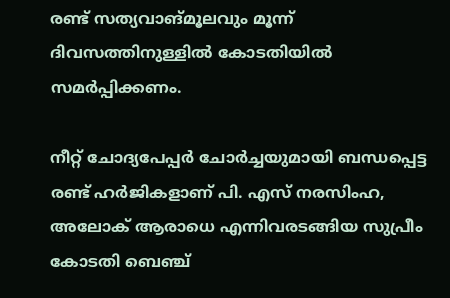രണ്ട് സത്യവാങ്മൂലവും മൂന്ന് ദിവസത്തിനുള്ളിൽ കോടതിയിൽ സമർപ്പിക്കണം.

നീറ്റ് ചോദ്യപേപ്പർ ചോർച്ചയുമായി ബന്ധപ്പെട്ട രണ്ട് ഹർജികളാണ് പി. എസ് നരസിംഹ, അലോക് ആരാധെ എന്നിവരടങ്ങിയ സുപ്രീം കോടതി ബെഞ്ച്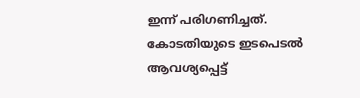ഇന്ന് പരിഗണിച്ചത്. കോടതിയുടെ ഇടപെടൽ ആവശ്യപ്പെട്ട്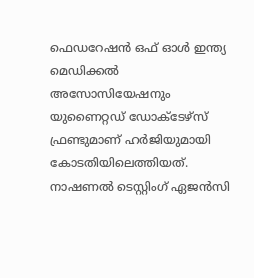ഫെഡറേഷൻ ഒഫ് ഓൾ ഇന്ത്യ മെഡിക്കൽ അസോസിയേഷനും യുണൈറ്റഡ് ഡോക്‌ടേഴ്സ് ഫ്രണ്ടുമാണ് ഹർജിയുമായി കോടതിയിലെത്തിയത്. നാഷണൽ ടെസ്റ്റിംഗ് ഏജൻസി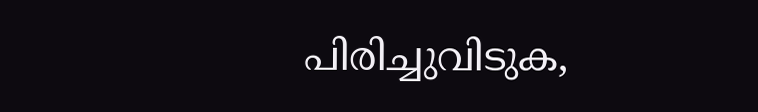പിരിച്ചുവിടുക,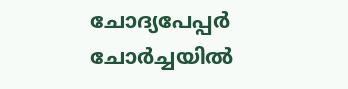ചോദ്യപേപ്പർ ചോർച്ചയിൽ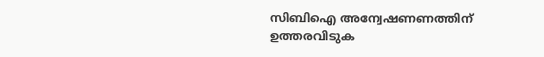സിബിഐ അന്വേഷണണത്തിന് ഉത്തരവിടുക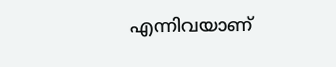എന്നിവയാണ്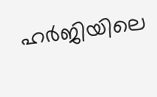ഹർജിയിലെ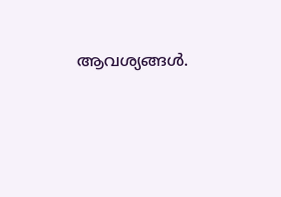ആവശ്യങ്ങൾ.